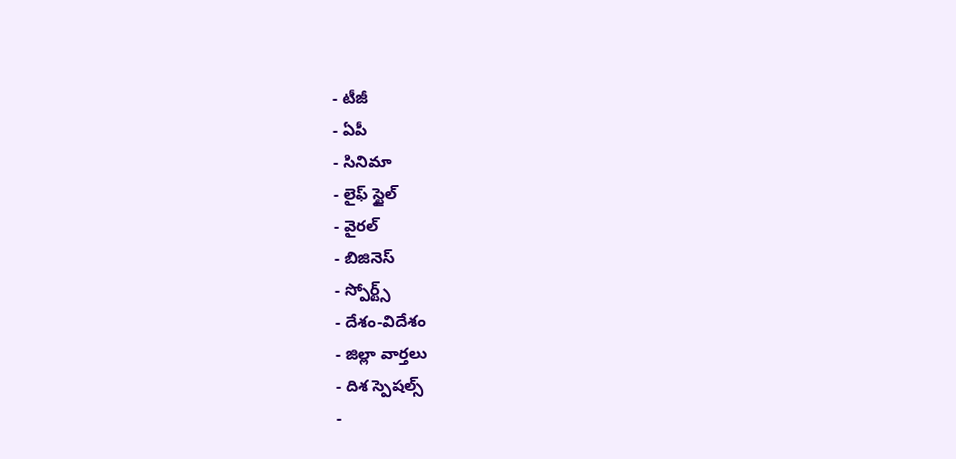- టీజీ
- ఏపీ
- సినిమా
- లైఫ్ స్టైల్
- వైరల్
- బిజినెస్
- స్పోర్ట్స్
- దేశం-విదేశం
- జిల్లా వార్తలు
- దిశ స్పెషల్స్
-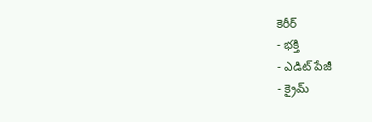కెరీర్
- భక్తి
- ఎడిట్ పేజీ
- క్రైమ్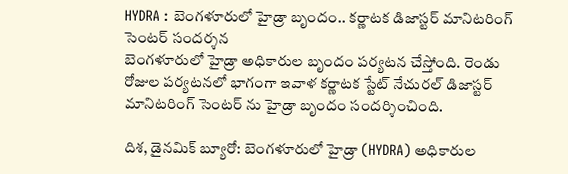HYDRA : బెంగళూరులో హైడ్రా బృందం.. కర్ణాటక డిజాస్టర్ మానిటరింగ్ సెంటర్ సందర్శన
బెంగళూరులో హైడ్రా అధికారుల బృందం పర్యటన చేస్తోంది. రెండు రోజుల పర్యటనలో భాగంగా ఇవాళ కర్ణాటక స్టేట్ నేచురల్ డిజాస్టర్ మానిటరింగ్ సెంటర్ ను హైడ్రా బృందం సందర్శించింది.

దిశ, డైనమిక్ బ్యూరో: బెంగళూరులో హైడ్రా (HYDRA) అధికారుల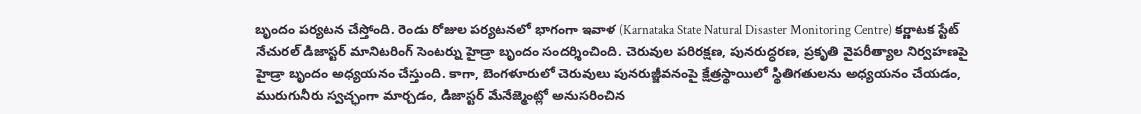బృందం పర్యటన చేస్తోంది. రెండు రోజుల పర్యటనలో భాగంగా ఇవాళ (Karnataka State Natural Disaster Monitoring Centre) కర్ణాటక స్టేట్ నేచురల్ డిజాస్టర్ మానిటరింగ్ సెంటర్ను హైడ్రా బృందం సందర్శించింది. చెరువుల పరిరక్షణ, పునరుద్ధరణ, ప్రకృతి వైపరీత్యాల నిర్వహణపై హైడ్రా బృందం అధ్యయనం చేస్తుంది. కాగా, బెంగళూరులో చెరువులు పునరుజ్జీవనంపై క్షేత్రస్థాయిలో స్థితిగతులను అధ్యయనం చేయడం, మురుగునీరు స్వచ్ఛంగా మార్చడం, డిజాస్టర్ మేనేజ్మెంట్లో అనుసరించిన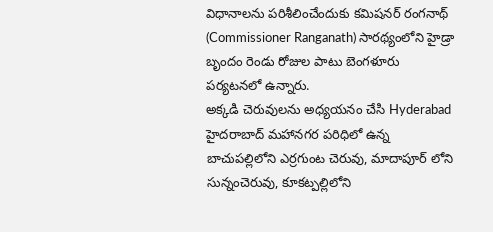విధానాలను పరిశీలించేందుకు కమిషనర్ రంగనాథ్ (Commissioner Ranganath) సారథ్యంలోని హైడ్రా బృందం రెండు రోజుల పాటు బెంగళూరు పర్యటనలో ఉన్నారు.
అక్కడి చెరువులను అధ్యయనం చేసి Hyderabad హైదరాబాద్ మహానగర పరిధిలో ఉన్న బాచుపల్లిలోని ఎర్రగుంట చెరువు, మాదాపూర్ లోని సున్నంచెరువు, కూకట్పల్లిలోని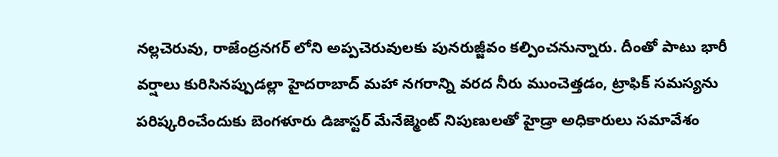నల్లచెరువు, రాజేంద్రనగర్ లోని అప్పచెరువులకు పునరుజ్జీవం కల్పించనున్నారు. దీంతో పాటు భారీ వర్షాలు కురిసినప్పుడల్లా హైదరాబాద్ మహా నగరాన్ని వరద నీరు ముంచెత్తడం, ట్రాఫిక్ సమస్యను పరిష్కరించేందుకు బెంగళూరు డిజాస్టర్ మేనేజ్మెంట్ నిపుణులతో హైడ్రా అధికారులు సమావేశం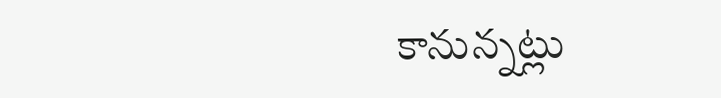కానున్నట్లు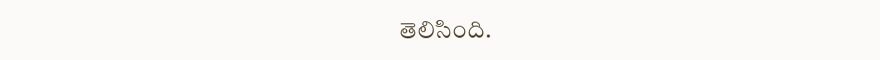తెలిసింది.